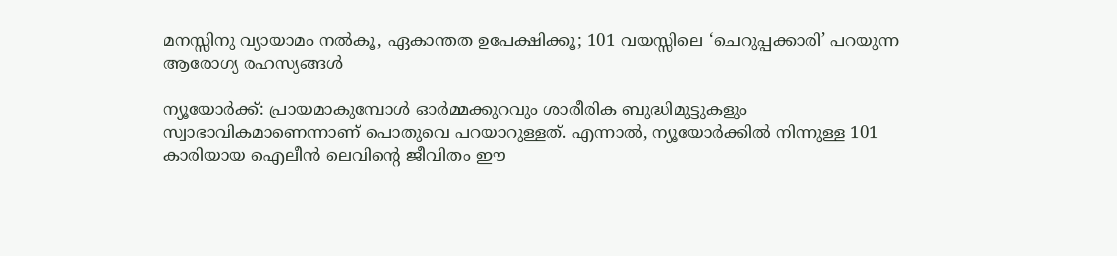മനസ്സിനു വ്യായാമം നൽകൂ, ഏകാന്തത ഉപേക്ഷിക്കൂ; 101 വയസ്സിലെ ‘ചെറുപ്പക്കാരി’ പറയുന്ന ആരോഗ്യ രഹസ്യങ്ങൾ

ന്യൂയോർക്ക്: പ്രായമാകുമ്പോൾ ഓർമ്മക്കുറവും ശാരീരിക ബുദ്ധിമുട്ടുകളും സ്വാഭാവികമാണെന്നാണ് പൊതുവെ പറയാറുള്ളത്. എന്നാൽ, ന്യൂയോർക്കിൽ നിന്നുള്ള 101 കാരിയായ ഐലീൻ ലെവിന്റെ ജീവിതം ഈ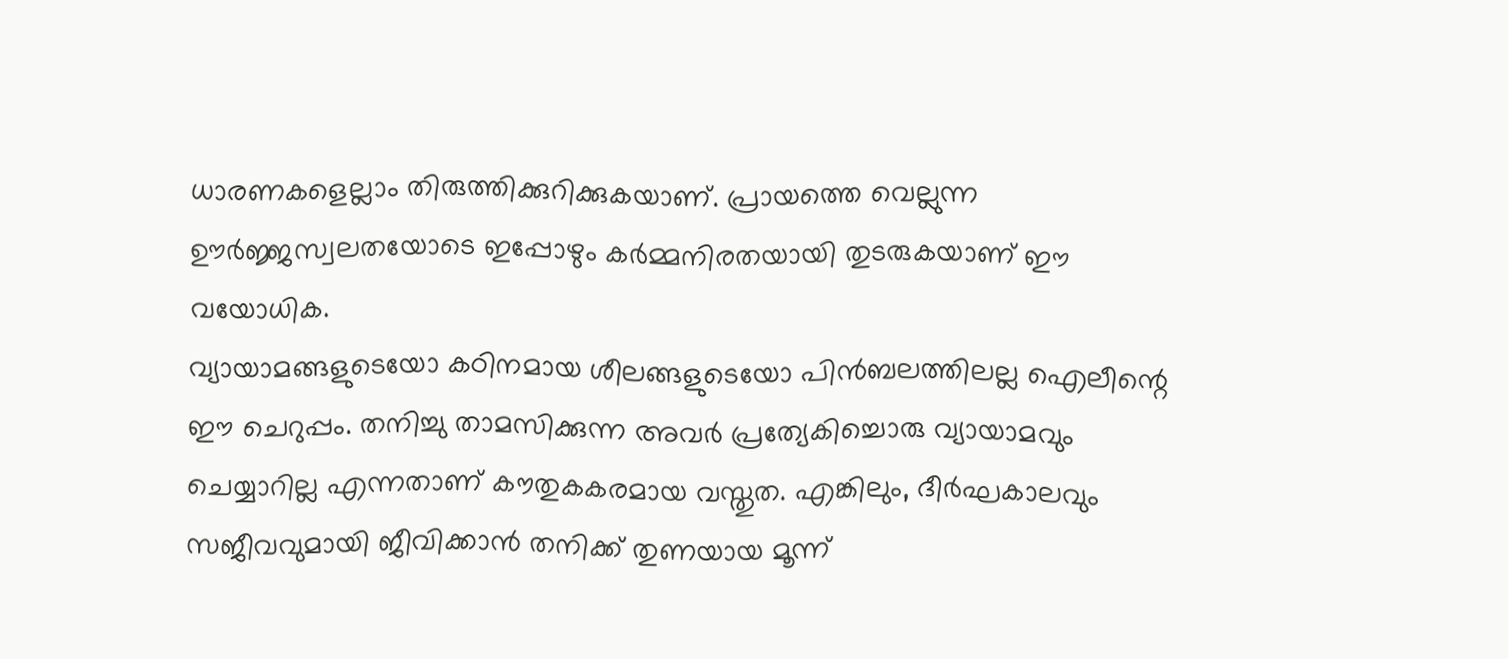ധാരണകളെല്ലാം തിരുത്തിക്കുറിക്കുകയാണ്. പ്രായത്തെ വെല്ലുന്ന ഊർജ്ജസ്വലതയോടെ ഇപ്പോഴും കർമ്മനിരതയായി തുടരുകയാണ് ഈ വയോധിക.
വ്യായാമങ്ങളുടെയോ കഠിനമായ ശീലങ്ങളുടെയോ പിൻബലത്തിലല്ല ഐലീന്റെ ഈ ചെറുപ്പം. തനിച്ചു താമസിക്കുന്ന അവർ പ്രത്യേകിച്ചൊരു വ്യായാമവും ചെയ്യാറില്ല എന്നതാണ് കൗതുകകരമായ വസ്തുത. എങ്കിലും, ദീർഘകാലവും സജീവവുമായി ജീവിക്കാൻ തനിക്ക് തുണയായ മൂന്ന്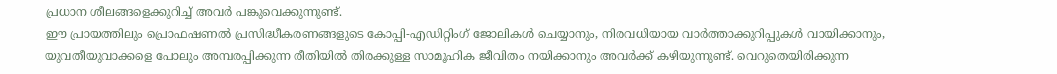പ്രധാന ശീലങ്ങളെക്കുറിച്ച് അവർ പങ്കുവെക്കുന്നുണ്ട്.
ഈ പ്രായത്തിലും പ്രൊഫഷണൽ പ്രസിദ്ധീകരണങ്ങളുടെ കോപ്പി-എഡിറ്റിംഗ് ജോലികൾ ചെയ്യാനും, നിരവധിയായ വാർത്താക്കുറിപ്പുകൾ വായിക്കാനും, യുവതീയുവാക്കളെ പോലും അമ്പരപ്പിക്കുന്ന രീതിയിൽ തിരക്കുള്ള സാമൂഹിക ജീവിതം നയിക്കാനും അവർക്ക് കഴിയുന്നുണ്ട്. വെറുതെയിരിക്കുന്ന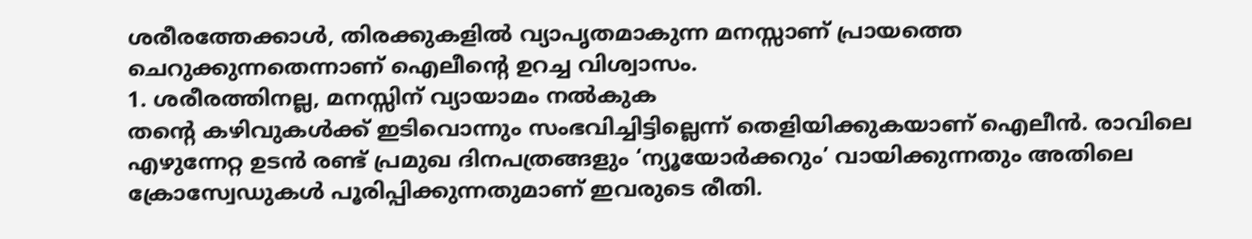ശരീരത്തേക്കാൾ, തിരക്കുകളിൽ വ്യാപൃതമാകുന്ന മനസ്സാണ് പ്രായത്തെ ചെറുക്കുന്നതെന്നാണ് ഐലീന്റെ ഉറച്ച വിശ്വാസം.
1. ശരീരത്തിനല്ല, മനസ്സിന് വ്യായാമം നൽകുക
തന്റെ കഴിവുകൾക്ക് ഇടിവൊന്നും സംഭവിച്ചിട്ടില്ലെന്ന് തെളിയിക്കുകയാണ് ഐലീൻ. രാവിലെ എഴുന്നേറ്റ ഉടൻ രണ്ട് പ്രമുഖ ദിനപത്രങ്ങളും ‘ന്യൂയോർക്കറും’ വായിക്കുന്നതും അതിലെ ക്രോസ്വേഡുകൾ പൂരിപ്പിക്കുന്നതുമാണ് ഇവരുടെ രീതി.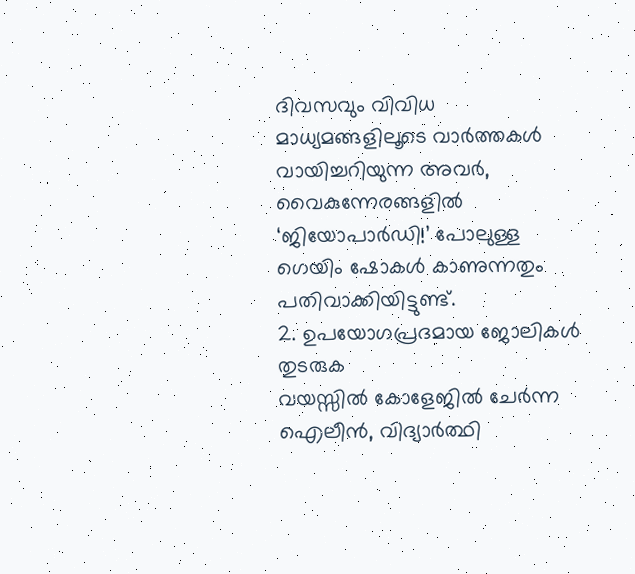ദിവസവും വിവിധ മാധ്യമങ്ങളിലൂടെ വാർത്തകൾ വായിച്ചറിയുന്ന അവർ, വൈകുന്നേരങ്ങളിൽ ‘ജിയോപാർഡി!’ പോലുള്ള ഗെയിം ഷോകൾ കാണുന്നതും പതിവാക്കിയിട്ടുണ്ട്.
2. ഉപയോഗപ്രദമായ ജോലികൾ തുടരുക
വയസ്സിൽ കോളേജിൽ ചേർന്ന ഐലീൻ, വിദ്യാർത്ഥി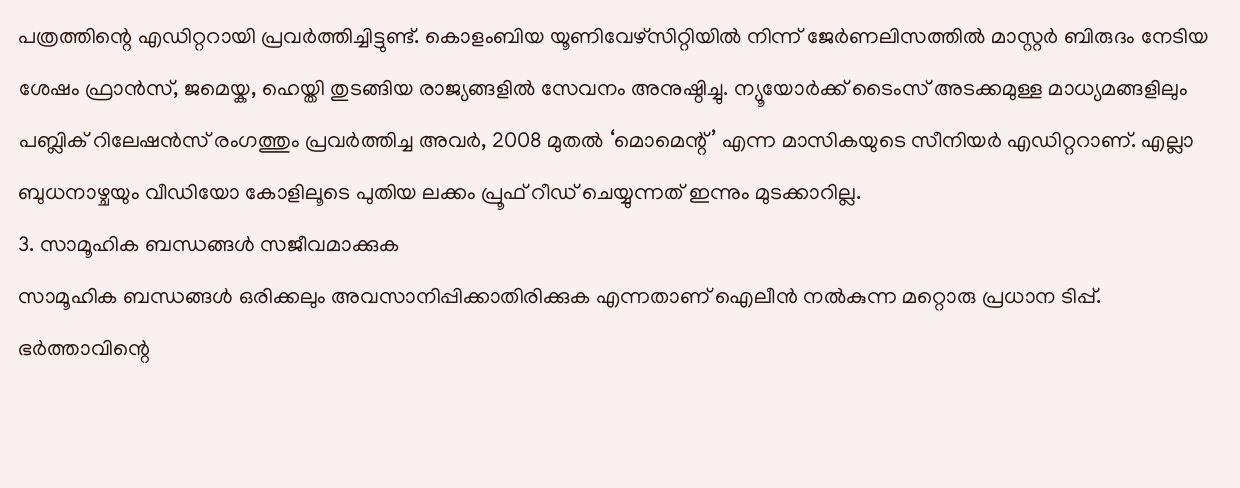പത്രത്തിന്റെ എഡിറ്ററായി പ്രവർത്തിച്ചിട്ടുണ്ട്. കൊളംബിയ യൂണിവേഴ്സിറ്റിയിൽ നിന്ന് ജേർണലിസത്തിൽ മാസ്റ്റർ ബിരുദം നേടിയ ശേഷം ഫ്രാൻസ്, ജമെയ്ക, ഹെയ്തി തുടങ്ങിയ രാജ്യങ്ങളിൽ സേവനം അനുഷ്ഠിച്ചു. ന്യൂയോർക്ക് ടൈംസ് അടക്കമുള്ള മാധ്യമങ്ങളിലും പബ്ലിക് റിലേഷൻസ് രംഗത്തും പ്രവർത്തിച്ച അവർ, 2008 മുതൽ ‘മൊമെന്റ്’ എന്ന മാസികയുടെ സീനിയർ എഡിറ്ററാണ്. എല്ലാ ബുധനാഴ്ചയും വീഡിയോ കോളിലൂടെ പുതിയ ലക്കം പ്രൂഫ് റീഡ് ചെയ്യുന്നത് ഇന്നും മുടക്കാറില്ല.
3. സാമൂഹിക ബന്ധങ്ങൾ സജീവമാക്കുക
സാമൂഹിക ബന്ധങ്ങൾ ഒരിക്കലും അവസാനിപ്പിക്കാതിരിക്കുക എന്നതാണ് ഐലീൻ നൽകുന്ന മറ്റൊരു പ്രധാന ടിപ്പ്. ഭർത്താവിന്റെ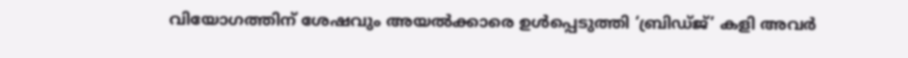വിയോഗത്തിന് ശേഷവും അയൽക്കാരെ ഉൾപ്പെടുത്തി ‘ബ്രിഡ്ജ്’ കളി അവർ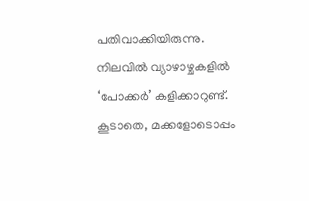പതിവാക്കിയിരുന്നു. നിലവിൽ വ്യാഴാഴ്ചകളിൽ ‘പോക്കർ’ കളിക്കാറുണ്ട്. കൂടാതെ, മക്കളോടൊപ്പം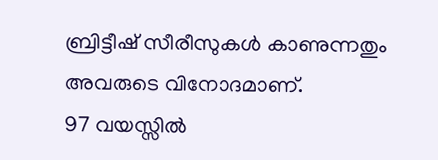ബ്രിട്ടീഷ് സീരീസുകൾ കാണുന്നതും അവരുടെ വിനോദമാണ്.
97 വയസ്സിൽ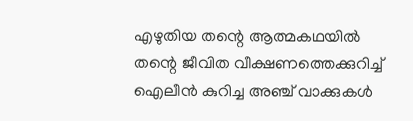എഴുതിയ തന്റെ ആത്മകഥയിൽ തന്റെ ജീവിത വീക്ഷണത്തെക്കുറിച്ച് ഐലീൻ കുറിച്ച അഞ്ച് വാക്കുകൾ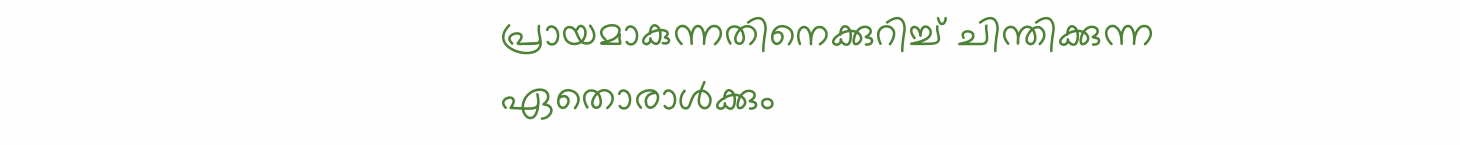പ്രായമാകുന്നതിനെക്കുറിച്ച് ചിന്തിക്കുന്ന ഏതൊരാൾക്കും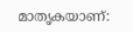മാതൃകയാണ്: